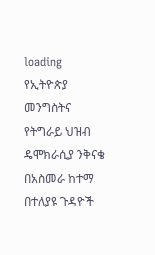loading
የኢትዮጵያ መንግስትና የትግራይ ህዝብ ዴሞክራሲያ ንቅናቄ በአስመራ ከተማ በተለያዩ ጉዳዮች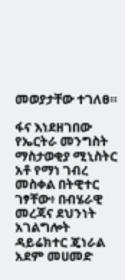መወያታቸው ተገለፀ።

ፋና እነደዘገበው የኤርትራ መንግስት ማስታወቂያ ሚኒስትር አቶ የማነ ገብረ መስቀል በትዊተር ገፃቸው፥ በብሄራዊ መረጃና ደህንነት አገልግሎት ዳይሬክተር ጄነራል አደም መሀመድ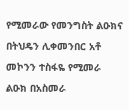የሚመራው የመንግስት ልዑክና በትህዴን ሊቀመንበር አቶ መኮንን ተስፋዬ የሚመራ ልዑክ በአስመራ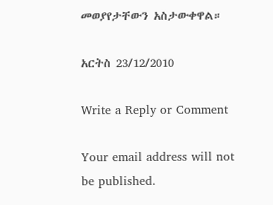መወያየታቸውን አስታውቀዋል።

አርትስ 23/12/2010

Write a Reply or Comment

Your email address will not be published.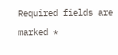Required fields are marked *